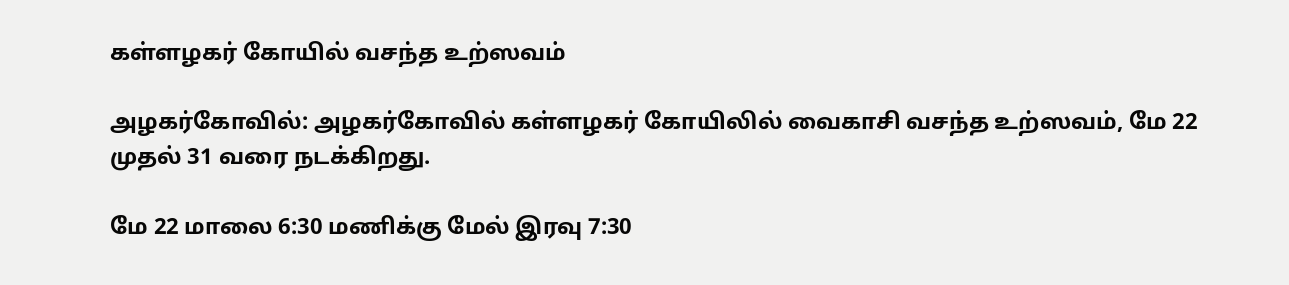கள்ளழகர் கோயில் வசந்த உற்ஸவம்

அழகர்கோவில்: அழகர்கோவில் கள்ளழகர் கோயிலில் வைகாசி வசந்த உற்ஸவம், மே 22 முதல் 31 வரை நடக்கிறது.

மே 22 மாலை 6:30 மணிக்கு மேல் இரவு 7:30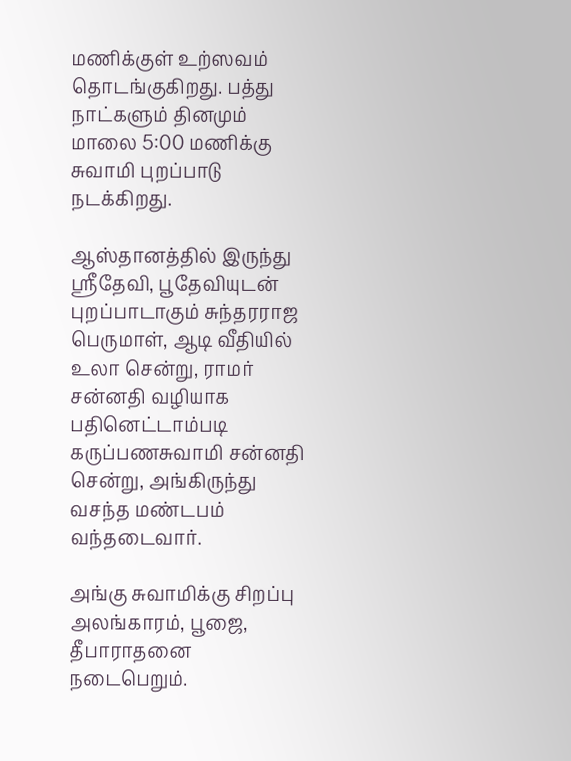மணிக்குள் உற்ஸவம் தொடங்குகிறது. பத்து நாட்களும் தினமும் மாலை 5:00 மணிக்கு சுவாமி புறப்பாடு நடக்கிறது.

ஆஸ்தானத்தில் இருந்து ஸ்ரீதேவி, பூதேவியுடன் புறப்பாடாகும் சுந்தரராஜ பெருமாள், ஆடி வீதியில் உலா சென்று, ராமர் சன்னதி வழியாக பதினெட்டாம்படி கருப்பணசுவாமி சன்னதி சென்று, அங்கிருந்து வசந்த மண்டபம் வந்தடைவார்.

அங்கு சுவாமிக்கு சிறப்பு அலங்காரம், பூஜை, தீபாராதனை நடைபெறும்.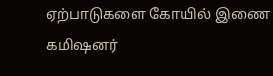ஏற்பாடுகளை கோயில் இணை கமிஷனர்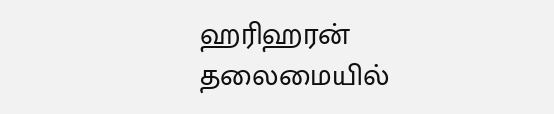ஹரிஹரன் தலைமையில்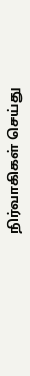நிர்வாகிகள் செய்து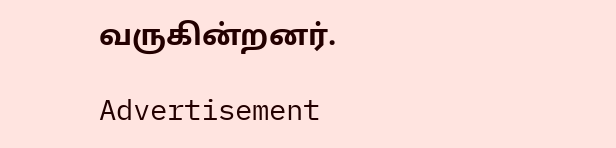வருகின்றனர்.

Advertisement